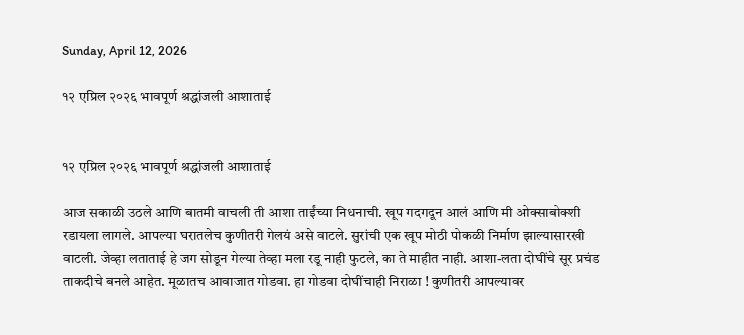Sunday, April 12, 2026

१२ एप्रिल २०२६ भावपूर्ण श्रद्धांजली आशाताई


१२ एप्रिल २०२६ भावपूर्ण श्रद्धांजली आशाताई

आज सकाळी उठले आणि बातमी वाचली ती आशा ताईंच्या निधनाची. खूप गदगदून आलं आणि मी ओक्साबोक्शी रडायला लागले. आपल्या घरातलेच कुणीतरी गेलयं असे वाटले. सुरांची एक खूप मोठी पोकळी निर्माण झाल्यासारखी वाटली. जेव्हा लताताई हे जग सोडून गेल्या तेव्हा मला रडू नाही फुटले, का ते माहीत नाही. आशा-लता दोघींचे सूर प्रचंड ताकदीचे बनले आहेत. मूळातच आवाजात गोडवा. हा गोडवा दोघींचाही निराळा ! कुणीतरी आपल्यावर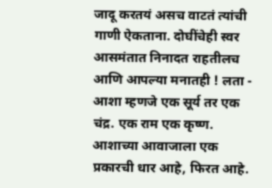जादू करतयं असच वाटतं त्यांची गाणी ऐकताना. दोघींचेही स्वर आसमंतात निनादत राहतीलच आणि आपल्या मनातही ! लता - आशा म्हणजे एक सूर्य तर एक चंद्र. एक राम एक कृष्ण. आशाच्या आवाजाला एक प्रकारची धार आहे, फिरत आहे.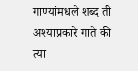गाण्यांमधले शब्द ती अश्याप्रकारे गाते की त्या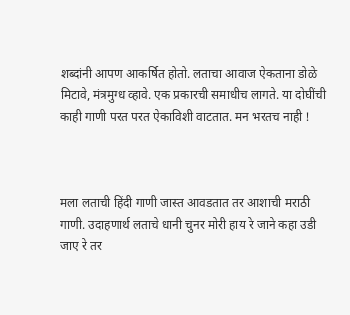शब्दांनी आपण आकर्षित होतो. लताचा आवाज ऐकताना डोळे मिटावे, मंत्रमुग्ध व्हावे. एक प्रकारची समाधीच लागते. या दोघींची काही गाणी परत परत ऐकाविशी वाटतात. मन भरतच नाही !



मला लताची हिंदी गाणी जास्त आवडतात तर आशाची मराठी गाणी. उदाहणार्थ लताचे धानी चुनर मोरी हाय रे जाने कहा उडी जाए रे तर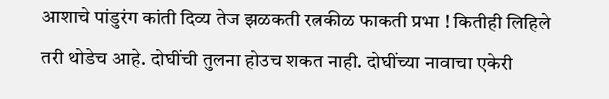आशाचे पांडुरंग कांती दिव्य तेज झळकती रत्नकीळ फाकती प्रभा ! कितीही लिहिले तरी थोडेच आहे. दोघींची तुलना होउच शकत नाही. दोघींच्या नावाचा एकेरी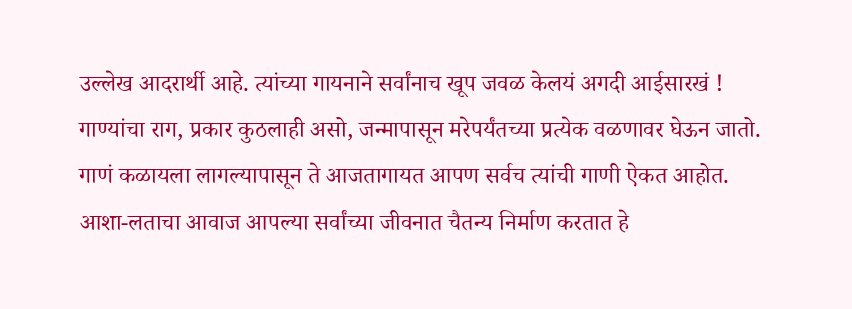उल्लेख आदरार्थी आहे. त्यांच्या गायनाने सर्वांनाच खूप जवळ केलयं अगदी आईसारखं ! गाण्यांचा राग, प्रकार कुठलाही असो, जन्मापासून मरेपर्यंतच्या प्रत्येक वळणावर घेऊन जातो. गाणं कळायला लागल्यापासून ते आजतागायत आपण सर्वच त्यांची गाणी ऐकत आहोत. आशा-लताचा आवाज आपल्या सर्वांच्या जीवनात चैतन्य निर्माण करतात हे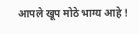आपले खूप मोठे भाग्य आहे !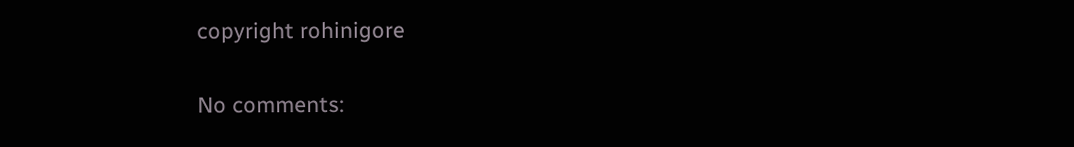copyright rohinigore

No comments: